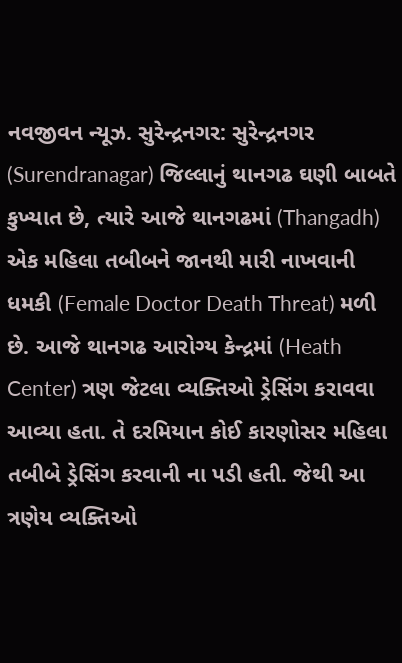નવજીવન ન્યૂઝ. સુરેન્દ્રનગર: સુરેન્દ્રનગર (Surendranagar) જિલ્લાનું થાનગઢ ઘણી બાબતે કુખ્યાત છે, ત્યારે આજે થાનગઢમાં (Thangadh) એક મહિલા તબીબને જાનથી મારી નાખવાની ધમકી (Female Doctor Death Threat) મળી છે. આજે થાનગઢ આરોગ્ય કેન્દ્રમાં (Heath Center) ત્રણ જેટલા વ્યક્તિઓ ડ્રેસિંગ કરાવવા આવ્યા હતા. તે દરમિયાન કોઈ કારણોસર મહિલા તબીબે ડ્રેસિંગ કરવાની ના પડી હતી. જેથી આ ત્રણેય વ્યક્તિઓ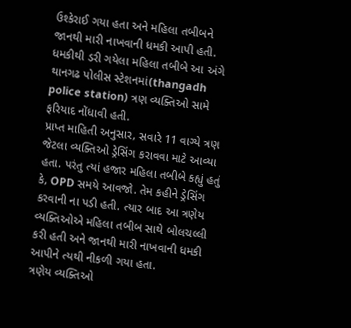ઉશ્કેરાઈ ગયા હતા અને મહિલા તબીબને જાનથી મારી નાખવાની ધમકી આપી હતી. ધમકીથી ડરી ગયેલા મહિલા તબીબે આ અંગે થાનગઢ પોલીસ સ્ટેશનમાં(thangadh police station) ત્રણ વ્યક્તિઓ સામે ફરિયાદ નોંધાવી હતી.
પ્રાપ્ત માહિતી અનુસાર, સવારે 11 વાગ્યે ત્રણ જેટલા વ્યક્તિઓ ડ્રેસિંગ કરાવવા માટે આવ્યા હતા. પરંતુ ત્યાં હજાર મહિલા તબીબે કહ્યું હતું કે, OPD સમયે આવજો. તેમ કહીને ડ્રેસિંગ કરવાની ના પડી હતી. ત્યાર બાદ આ ત્રણેય વ્યક્તિઓએ મહિલા તબીબ સાથે બોલચલ્લી કરી હતી અને જાનથી મારી નાખવાની ધમકી આપીને ત્યથી નીકળી ગયા હતા.
ત્રણેય વ્યક્તિઓ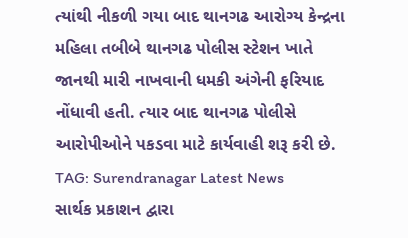ત્યાંથી નીકળી ગયા બાદ થાનગઢ આરોગ્ય કેન્દ્રના મહિલા તબીબે થાનગઢ પોલીસ સ્ટેશન ખાતે જાનથી મારી નાખવાની ધમકી અંગેની ફરિયાદ નોંધાવી હતી. ત્યાર બાદ થાનગઢ પોલીસે આરોપીઓને પકડવા માટે કાર્યવાહી શરૂ કરી છે.
TAG: Surendranagar Latest News
સાર્થક પ્રકાશન દ્વારા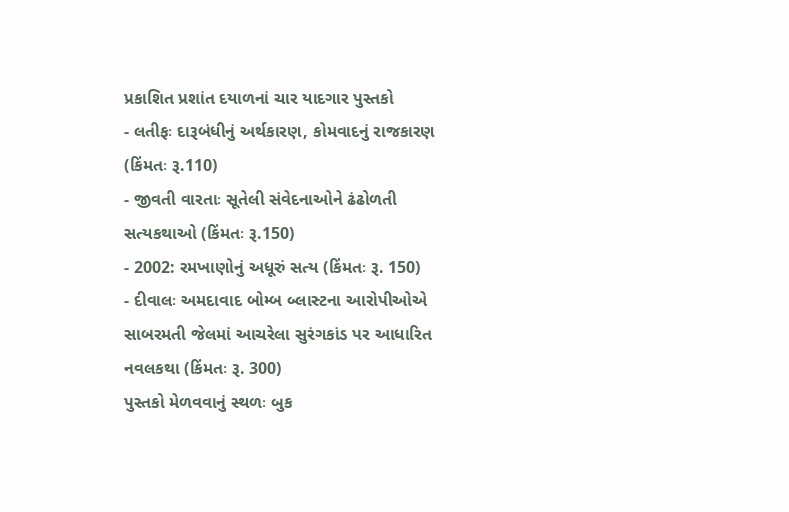પ્રકાશિત પ્રશાંત દયાળનાં ચાર યાદગાર પુસ્તકો
- લતીફઃ દારૂબંધીનું અર્થકારણ, કોમવાદનું રાજકારણ (કિંમતઃ રૂ.110)
- જીવતી વારતાઃ સૂતેલી સંવેદનાઓને ઢંઢોળતી સત્યકથાઓ (કિંમતઃ રૂ.150)
- 2002: રમખાણોનું અધૂરું સત્ય (કિંમતઃ રૂ. 150)
- દીવાલઃ અમદાવાદ બોમ્બ બ્લાસ્ટના આરોપીઓએ સાબરમતી જેલમાં આચરેલા સુરંગકાંડ પર આધારિત નવલકથા (કિંમતઃ રૂ. 300)
પુસ્તકો મેળવવાનું સ્થળઃ બુક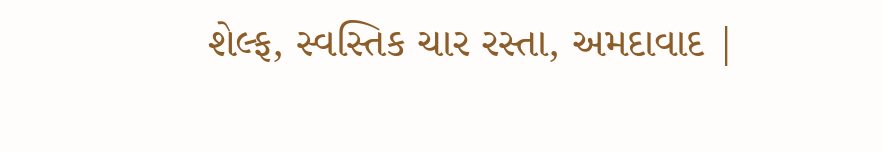શેલ્ફ, સ્વસ્તિક ચાર રસ્તા, અમદાવાદ |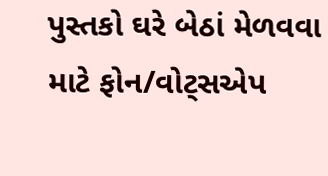પુસ્તકો ઘરે બેઠાં મેળવવા માટે ફોન/વોટ્સએપ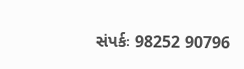સંપર્કઃ 98252 90796